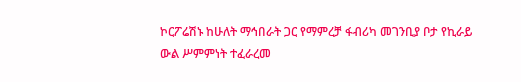ኮርፖሬሽኑ ከሁለት ማኅበራት ጋር የማምረቻ ፋብሪካ መገንቢያ ቦታ የኪራይ ውል ሥምምነት ተፈራረመ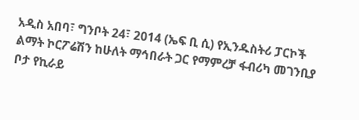አዲስ አበባ፣ ግንቦት 24፣ 2014 (ኤፍ ቢ ሲ) የኢንዱስትሪ ፓርኮች ልማት ኮርፖሬሽን ከሁለት ማኅበራት ጋር የማምረቻ ፋብሪካ መገንቢያ ቦታ የኪራይ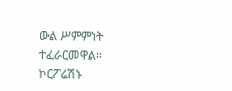ውል ሥምምነት ተፈራርመዋል፡፡
ኮርፖሬሽኑ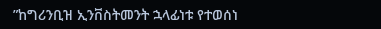”ከግሪንቢዝ ኢንቨስትመንት ኋላፊነቱ የተወሰነ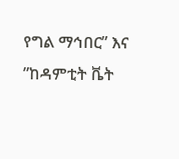የግል ማኅበር” እና ”ከዳምቲት ቬት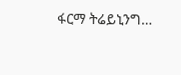ፋርማ ትሬይኒንግ…